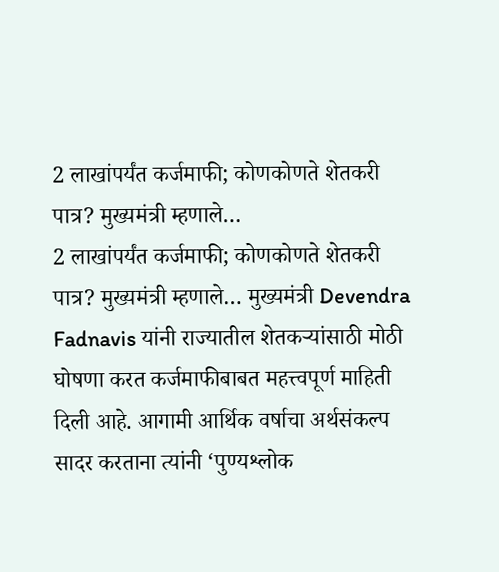2 लाखांपर्यंत कर्जमाफी; कोणकोणते शेतकरी पात्र? मुख्यमंत्री म्हणाले…
2 लाखांपर्यंत कर्जमाफी; कोणकोणते शेतकरी पात्र? मुख्यमंत्री म्हणाले… मुख्यमंत्री Devendra Fadnavis यांनी राज्यातील शेतकऱ्यांसाठी मोठी घोषणा करत कर्जमाफीबाबत महत्त्वपूर्ण माहिती दिली आहे. आगामी आर्थिक वर्षाचा अर्थसंकल्प सादर करताना त्यांनी ‘पुण्यश्लोक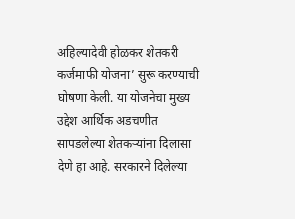अहिल्यादेवी होळकर शेतकरी कर्जमाफी योजना’ सुरू करण्याची घोषणा केली. या योजनेचा मुख्य उद्देश आर्थिक अडचणीत सापडलेल्या शेतकऱ्यांना दिलासा देणे हा आहे. सरकारने दिलेल्या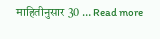माहितीनुसार 30 … Read more